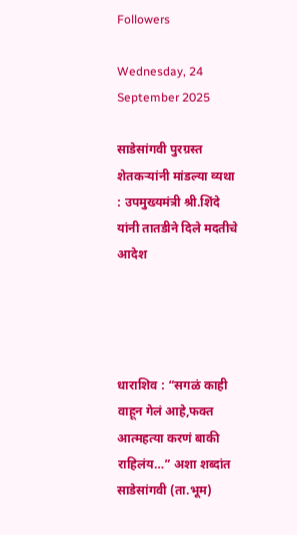Followers

Wednesday, 24 September 2025

साडेसांगवी पुरग्रस्त शेतकऱ्यांनी मांडल्या व्यथा : उपमुख्यमंत्री श्री.शिंदे यांनी तातडीने दिले मदतीचे आदेश




धाराशिव : “सगळं काही वाहून गेलं आहे,फक्त आत्महत्या करणं बाकी राहिलंय…” अशा शब्दांत साडेसांगवी (ता.भूम)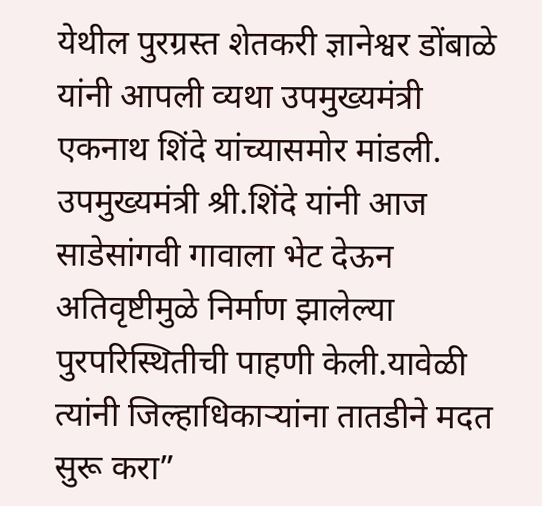येथील पुरग्रस्त शेतकरी ज्ञानेश्वर डोंबाळे यांनी आपली व्यथा उपमुख्यमंत्री एकनाथ शिंदे यांच्यासमोर मांडली.
उपमुख्यमंत्री श्री.शिंदे यांनी आज साडेसांगवी गावाला भेट देऊन अतिवृष्टीमुळे निर्माण झालेल्या पुरपरिस्थितीची पाहणी केली.यावेळी त्यांनी जिल्हाधिकाऱ्यांना तातडीने मदत सुरू करा”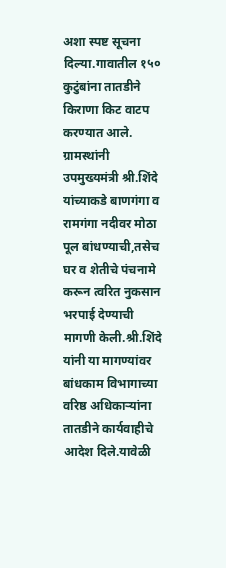अशा स्पष्ट सूचना दिल्या.गावातील १५० कुटुंबांना तातडीने किराणा किट वाटप करण्यात आले.
ग्रामस्थांनी उपमुख्यमंत्री श्री.शिंदे यांच्याकडे बाणगंगा व रामगंगा नदीवर मोठा पूल बांधण्याची,तसेच घर व शेतीचे पंचनामे करून त्वरित नुकसान भरपाई देण्याची मागणी केली.श्री.शिंदे यांनी या मागण्यांवर बांधकाम विभागाच्या वरिष्ठ अधिकाऱ्यांना तातडीने कार्यवाहीचे आदेश दिले.यावेळी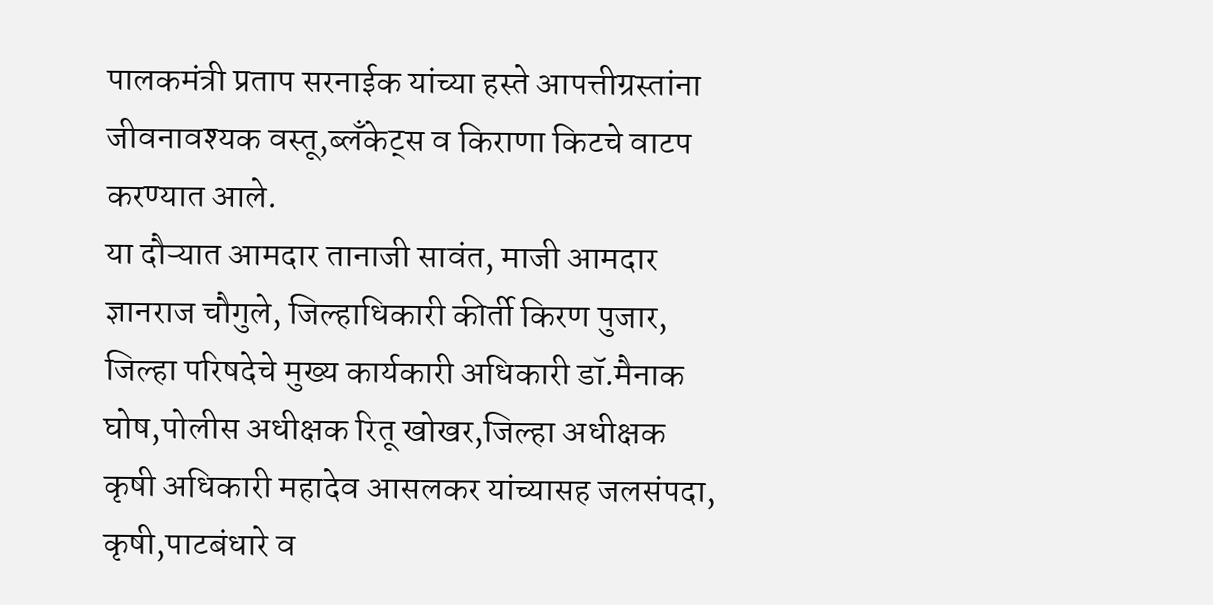पालकमंत्री प्रताप सरनाईक यांच्या हस्ते आपत्तीग्रस्तांना जीवनावश्यक वस्तू,ब्लॅंकेट्स व किराणा किटचे वाटप करण्यात आले.
या दौऱ्यात आमदार तानाजी सावंत, माजी आमदार ज्ञानराज चौगुले, जिल्हाधिकारी कीर्ती किरण पुजार, जिल्हा परिषदेचे मुख्य कार्यकारी अधिकारी डॉ.मैनाक घोष,पोलीस अधीक्षक रितू खोखर,जिल्हा अधीक्षक कृषी अधिकारी महादेव आसलकर यांच्यासह जलसंपदा, कृषी,पाटबंधारे व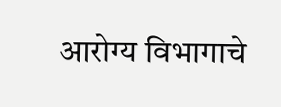आरोग्य विभागाचे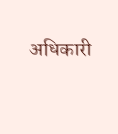अधिकारी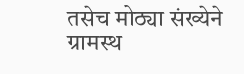तसेच मोठ्या संख्येने ग्रामस्थ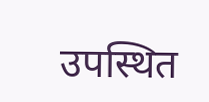उपस्थित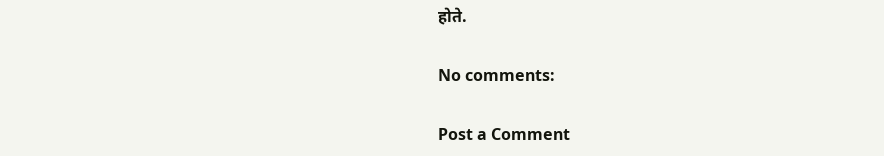होते.

No comments:

Post a Comment